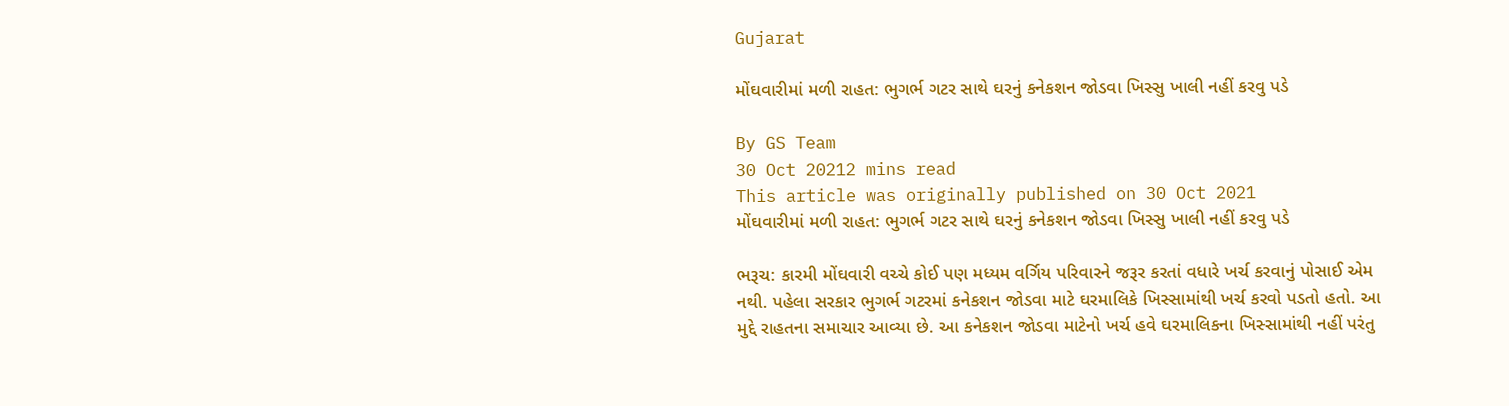Gujarat

મોંઘવારીમાં મળી રાહત: ભુગર્ભ ગટર સાથે ઘરનું કનેકશન જોડવા ખિસ્સુ ખાલી નહીં કરવુ પડે

By GS Team
30 Oct 20212 mins read
This article was originally published on 30 Oct 2021
મોંઘવારીમાં મળી રાહત: ભુગર્ભ ગટર સાથે ઘરનું કનેકશન જોડવા ખિસ્સુ ખાલી નહીં કરવુ પડે

ભરૂચ: કારમી મોંઘવારી વચ્ચે કોઈ પણ મધ્યમ વર્ગિય પરિવારને જરૂર કરતાં વધારે ખર્ચ કરવાનું પોસાઈ એમ નથી. પહેલા સરકાર ભુગર્ભ ગટરમાં કનેકશન જોડવા માટે ઘરમાલિકે ખિસ્સામાંથી ખર્ચ કરવો પડતો હતો. આ મુદ્દે રાહતના સમાચાર આવ્યા છે. આ કનેકશન જોડવા માટેનો ખર્ચ હવે ઘરમાલિકના ખિસ્સામાંથી નહીં પરંતુ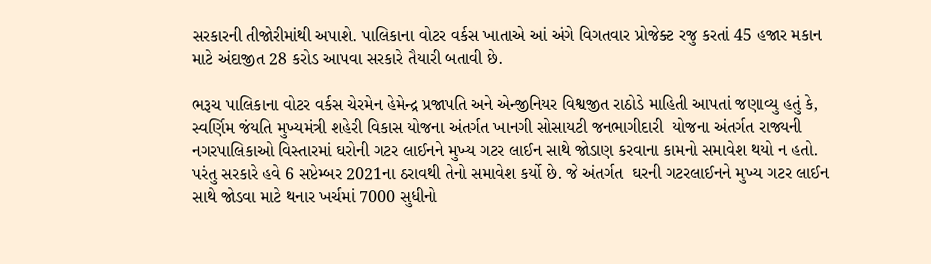સરકારની તીજોરીમાંથી અપાશે. પાલિકાના વોટર વર્કસ ખાતાએ આં અંગે વિગતવાર પ્રોજેક્ટ રજુ કરતાં 45 હજાર મકાન માટે અંદાજીત 28 કરોડ આપવા સરકારે તૈયારી બતાવી છે.

ભરૂચ પાલિકાના વોટર વર્કસ ચેરમેન હેમેન્દ્ર પ્રજાપતિ અને એન્જીનિયર વિશ્વજીત રાઠોડે માહિતી આપતાં જણાવ્યુ હતું કે, સ્વર્ણિમ જંયતિ મુખ્યમંત્રી શહેરી વિકાસ યોજના અંતર્ગત ખાનગી સોસાયટી જનભાગીદારી  યોજના અંતર્ગત રાજ્યની નગરપાલિકાઓ વિસ્તારમાં ઘરોની ગટર લાઈનને મુખ્ય ગટર લાઈન સાથે જોડાણ કરવાના કામનો સમાવેશ થયો ન હતો. પરંતુ સરકારે હવે 6 સપ્ટેમ્બર 2021ના ઠરાવથી તેનો સમાવેશ કર્યો છે. જે અંતર્ગત  ઘરની ગટરલાઈનને મુખ્ય ગટર લાઈન સાથે જોડવા માટે થનાર ખર્ચમાં 7000 સુધીનો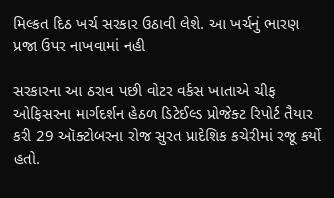મિલ્કત દિઠ ખર્ચ સરકાર ઉઠાવી લેશે. આ ખર્ચનું ભારણ પ્રજા ઉપર નાખવામાં નહી

સરકારના આ ઠરાવ પછી વોટર વર્કસ ખાતાએ ચીફ ઓફિસરના માર્ગદર્શન હેઠળ ડિટેઈલ્ડ પ્રોજેક્ટ રિપોર્ટ તૈયાર કરી 29 ઑક્ટોબરના રોજ સુરત પ્રાદેશિક કચેરીમાં રજૂ કર્યો હતો.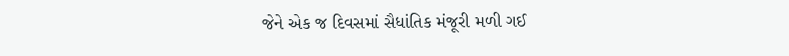જેને એક જ દિવસમાં સૈધાંતિક મંજૂરી મળી ગઈ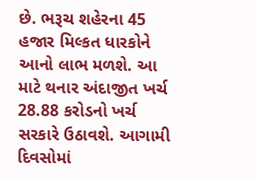છે. ભરૂચ શહેરના 45 હજાર મિલ્કત ધારકોને આનો લાભ મળશે. આ માટે થનાર અંદાજીત ખર્ચ 28.88 કરોડનો ખર્ચ સરકારે ઉઠાવશે. આગામી દિવસોમાં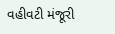વહીવટી મંજૂરી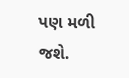પણ મળી જશે.